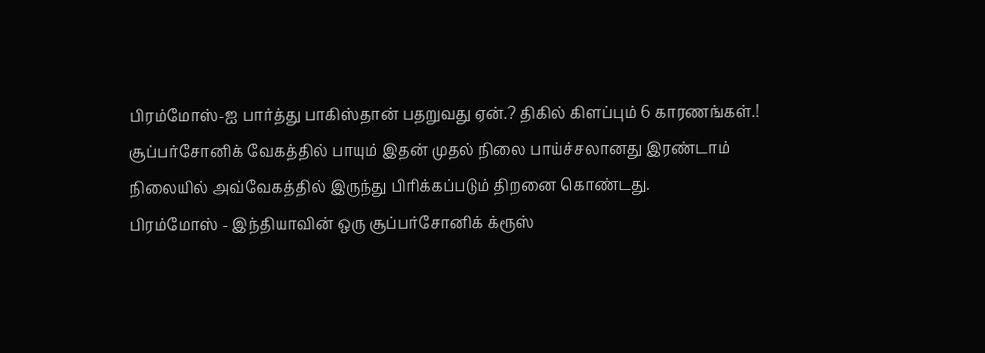பிரம்மோஸ்-ஐ பார்த்து பாகிஸ்தான் பதறுவது ஏன்.? திகில் கிளப்பும் 6 காரணங்கள்.!
சூப்பர்சோனிக் வேகத்தில் பாயும் இதன் முதல் நிலை பாய்ச்சலானது இரண்டாம் நிலையில் அவ்வேகத்தில் இருந்து பிரிக்கப்படும் திறனை கொண்டது.
பிரம்மோஸ் - இந்தியாவின் ஒரு சூப்பர்சோனிக் க்ரூஸ்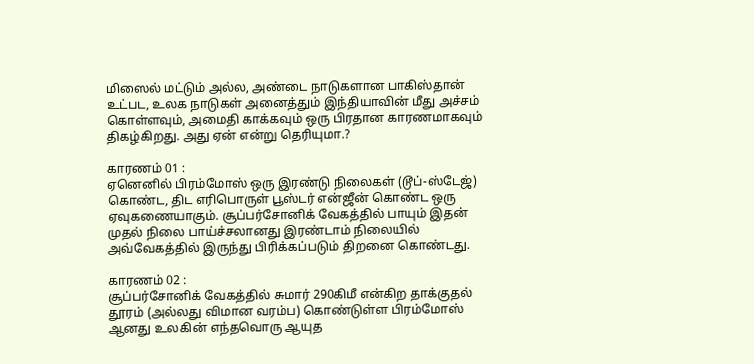மிஸைல் மட்டும் அல்ல, அண்டை நாடுகளான பாகிஸ்தான் உட்பட, உலக நாடுகள் அனைத்தும் இந்தியாவின் மீது அச்சம் கொள்ளவும், அமைதி காக்கவும் ஒரு பிரதான காரணமாகவும் திகழ்கிறது. அது ஏன் என்று தெரியுமா.?

காரணம் 01 :
ஏனெனில் பிரம்மோஸ் ஒரு இரண்டு நிலைகள் (டூப்-ஸ்டேஜ்) கொண்ட, திட எரிபொருள் பூஸ்டர் என்ஜீன் கொண்ட ஒரு ஏவுகணையாகும். சூப்பர்சோனிக் வேகத்தில் பாயும் இதன் முதல் நிலை பாய்ச்சலானது இரண்டாம் நிலையில் அவ்வேகத்தில் இருந்து பிரிக்கப்படும் திறனை கொண்டது.

காரணம் 02 :
சூப்பர்சோனிக் வேகத்தில் சுமார் 290கிமீ என்கிற தாக்குதல் தூரம் (அல்லது விமான வரம்ப) கொண்டுள்ள பிரம்மோஸ் ஆனது உலகின் எந்தவொரு ஆயுத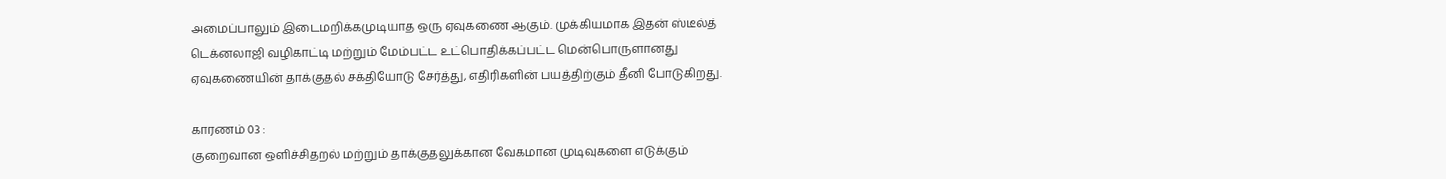அமைப்பாலும் இடைமறிக்கமுடியாத ஒரு ஏவுகணை ஆகும். முக்கியமாக இதன் ஸ்டீல்த் டெக்னலாஜி வழிகாட்டி மற்றும் மேம்பட்ட உட்பொதிக்கப்பட்ட மென்பொருளானது ஏவுகணையின் தாக்குதல் சக்தியோடு சேர்த்து, எதிரிகளின் பயத்திற்கும் தீனி போடுகிறது.

காரணம் 03 :
குறைவான ஒளிச்சிதறல் மற்றும் தாக்குதலுக்கான வேகமான முடிவுகளை எடுக்கும்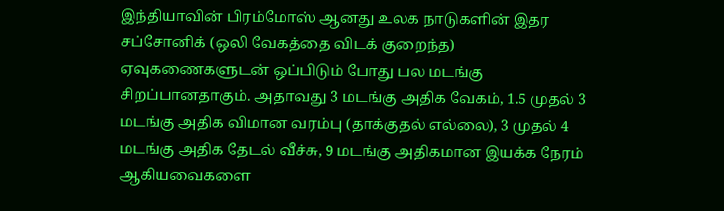இந்தியாவின் பிரம்மோஸ் ஆனது உலக நாடுகளின் இதர சப்சோனிக் (ஒலி வேகத்தை விடக் குறைந்த) ஏவுகணைகளுடன் ஒப்பிடும் போது பல மடங்கு சிறப்பானதாகும். அதாவது 3 மடங்கு அதிக வேகம், 1.5 முதல் 3 மடங்கு அதிக விமான வரம்பு (தாக்குதல் எல்லை), 3 முதல் 4 மடங்கு அதிக தேடல் வீச்சு, 9 மடங்கு அதிகமான இயக்க நேரம் ஆகியவைகளை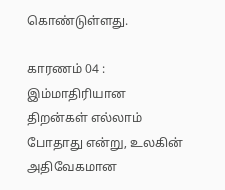கொண்டுள்ளது.

காரணம் 04 :
இம்மாதிரியான திறன்கள் எல்லாம் போதாது என்று, உலகின் அதிவேகமான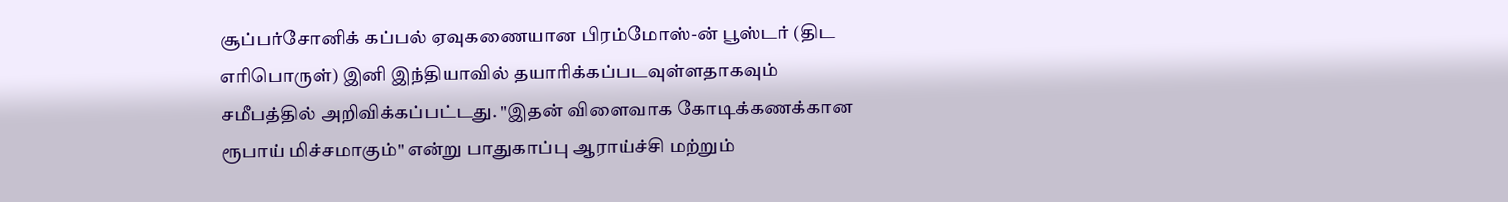சூப்பர்சோனிக் கப்பல் ஏவுகணையான பிரம்மோஸ்-ன் பூஸ்டர் (திட எரிபொருள்) இனி இந்தியாவில் தயாரிக்கப்படவுள்ளதாகவும் சமீபத்தில் அறிவிக்கப்பட்டது. "இதன் விளைவாக கோடிக்கணக்கான ரூபாய் மிச்சமாகும்" என்று பாதுகாப்பு ஆராய்ச்சி மற்றும்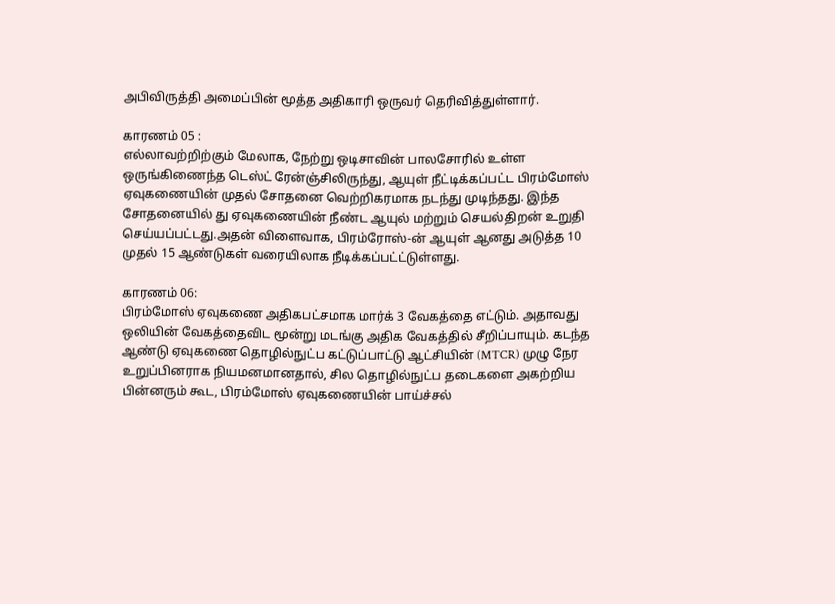அபிவிருத்தி அமைப்பின் மூத்த அதிகாரி ஒருவர் தெரிவித்துள்ளார்.

காரணம் 05 :
எல்லாவற்றிற்கும் மேலாக, நேற்று ஒடிசாவின் பாலசோரில் உள்ள ஒருங்கிணைந்த டெஸ்ட் ரேன்ஞ்சிலிருந்து, ஆயுள் நீட்டிக்கப்பட்ட பிரம்மோஸ் ஏவுகணையின் முதல் சோதனை வெற்றிகரமாக நடந்து முடிந்தது. இந்த சோதனையில் து ஏவுகணையின் நீண்ட ஆயுல் மற்றும் செயல்திறன் உறுதி செய்யப்பட்டது.அதன் விளைவாக, பிரம்ரோஸ்-ன் ஆயுள் ஆனது அடுத்த 10 முதல் 15 ஆண்டுகள் வரையிலாக நீடிக்கப்பட்ட்டுள்ளது.

காரணம் 06:
பிரம்மோஸ் ஏவுகணை அதிகபட்சமாக மார்க் 3 வேகத்தை எட்டும். அதாவது ஒலியின் வேகத்தைவிட மூன்று மடங்கு அதிக வேகத்தில் சீறிப்பாயும். கடந்த ஆண்டு ஏவுகணை தொழில்நுட்ப கட்டுப்பாட்டு ஆட்சியின் (MTCR) முழு நேர உறுப்பினராக நியமனமானதால், சில தொழில்நுட்ப தடைகளை அகற்றிய பின்னரும் கூட, பிரம்மோஸ் ஏவுகணையின் பாய்ச்சல்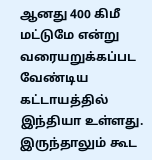ஆனது 400 கிமீ மட்டுமே என்று வரையறுக்கப்பட வேண்டிய கட்டாயத்தில் இந்தியா உள்ளது. இருந்தாலும் கூட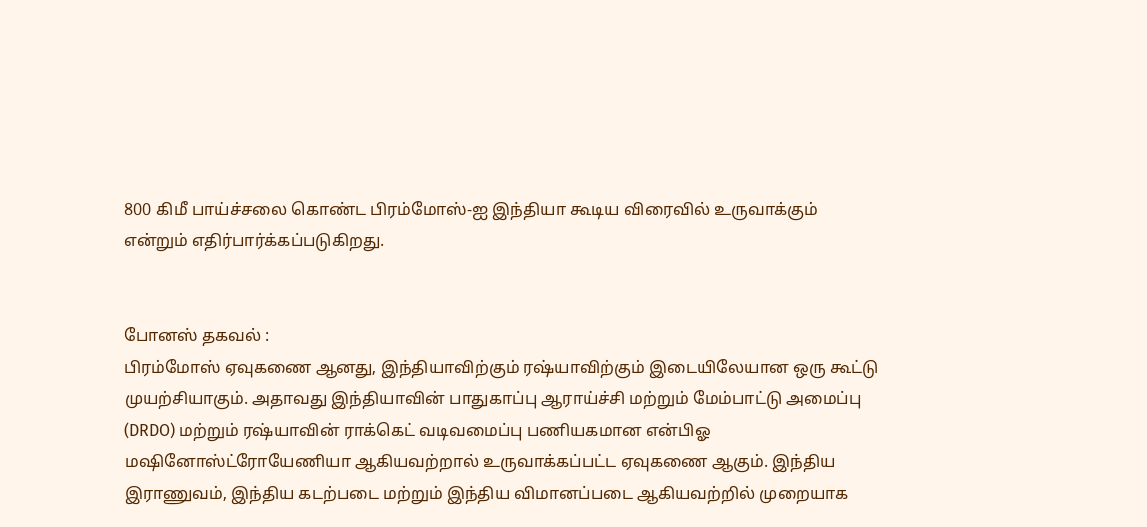800 கிமீ பாய்ச்சலை கொண்ட பிரம்மோஸ்-ஐ இந்தியா கூடிய விரைவில் உருவாக்கும் என்றும் எதிர்பார்க்கப்படுகிறது.


போனஸ் தகவல் :
பிரம்மோஸ் ஏவுகணை ஆனது, இந்தியாவிற்கும் ரஷ்யாவிற்கும் இடையிலேயான ஒரு கூட்டு முயற்சியாகும். அதாவது இந்தியாவின் பாதுகாப்பு ஆராய்ச்சி மற்றும் மேம்பாட்டு அமைப்பு (DRDO) மற்றும் ரஷ்யாவின் ராக்கெட் வடிவமைப்பு பணியகமான என்பிஓ மஷினோஸ்ட்ரோயேணியா ஆகியவற்றால் உருவாக்கப்பட்ட ஏவுகணை ஆகும். இந்திய இராணுவம், இந்திய கடற்படை மற்றும் இந்திய விமானப்படை ஆகியவற்றில் முறையாக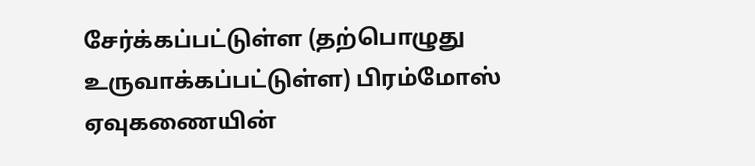சேர்க்கப்பட்டுள்ள (தற்பொழுது உருவாக்கப்பட்டுள்ள) பிரம்மோஸ் ஏவுகணையின்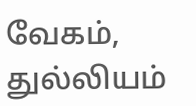வேகம், துல்லியம்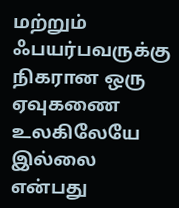மற்றும் ஃபயர்பவருக்கு நிகரான ஒரு ஏவுகணை உலகிலேயே இல்லை என்பது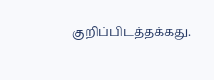குறிப்பிடத்தக்கது.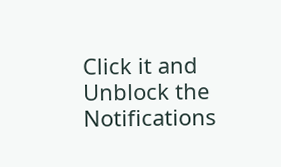Click it and Unblock the Notifications